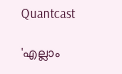Quantcast

'എല്ലാം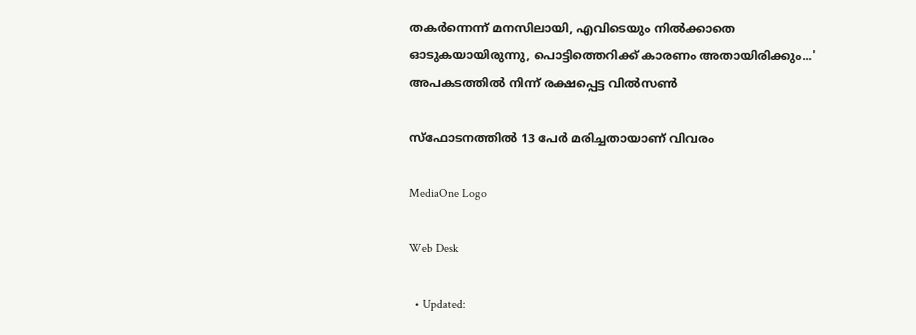തകർന്നെന്ന് മനസിലായി, എവിടെയും നിൽക്കാതെ ഓടുകയായിരുന്നു, പൊട്ടിത്തെറിക്ക് കാരണം അതായിരിക്കും...' അപകടത്തിൽ നിന്ന് രക്ഷപ്പെട്ട വിൽസൺ

സ്ഫോടനത്തിൽ 13 പേർ മരിച്ചതായാണ് വിവരം

MediaOne Logo

Web Desk

  • Updated: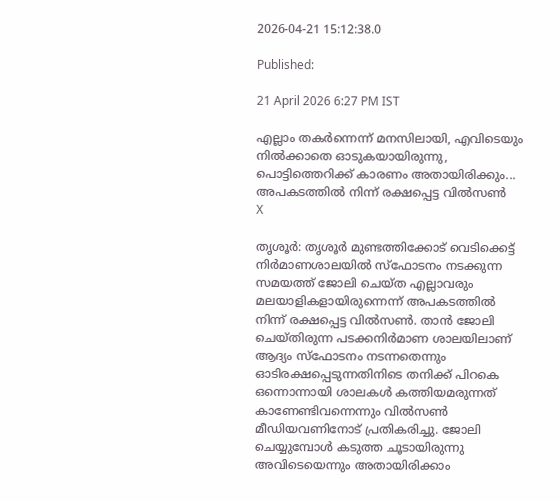2026-04-21 15:12:38.0

Published:

21 April 2026 6:27 PM IST

എല്ലാം തകർന്നെന്ന് മനസിലായി, എവിടെയും നിൽക്കാതെ ഓടുകയായിരുന്നു, പൊട്ടിത്തെറിക്ക് കാരണം അതായിരിക്കും... അപകടത്തിൽ നിന്ന് രക്ഷപ്പെട്ട വിൽസൺ
X

തൃശൂര്‍: തൃശൂര്‍ മുണ്ടത്തിക്കോട് വെടിക്കെട്ട് നിര്‍മാണശാലയില്‍ സ്‌ഫോടനം നടക്കുന്ന സമയത്ത് ജോലി ചെയ്ത എല്ലാവരും മലയാളികളായിരുന്നെന്ന് അപകടത്തില്‍ നിന്ന് രക്ഷപ്പെട്ട വില്‍സണ്‍. താന്‍ ജോലി ചെയ്തിരുന്ന പടക്കനിര്‍മാണ ശാലയിലാണ് ആദ്യം സ്‌ഫോടനം നടന്നതെന്നും ഓടിരക്ഷപ്പെടുന്നതിനിടെ തനിക്ക് പിറകെ ഒന്നൊന്നായി ശാലകള്‍ കത്തിയമരുന്നത് കാണേണ്ടിവന്നെന്നും വില്‍സണ്‍ മീഡിയവണിനോട് പ്രതികരിച്ചു. ജോലി ചെയ്യുമ്പോള്‍ കടുത്ത ചൂടായിരുന്നു അവിടെയെന്നും അതായിരിക്കാം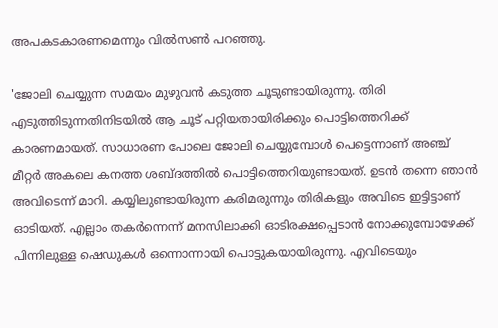അപകടകാരണമെന്നും വില്‍സണ്‍ പറഞ്ഞു.

'ജോലി ചെയ്യുന്ന സമയം മുഴുവന്‍ കടുത്ത ചൂടുണ്ടായിരുന്നു. തിരി എടുത്തിടുന്നതിനിടയില്‍ ആ ചൂട് പറ്റിയതായിരിക്കും പൊട്ടിത്തെറിക്ക് കാരണമായത്. സാധാരണ പോലെ ജോലി ചെയ്യുമ്പോള്‍ പെട്ടെന്നാണ് അഞ്ച് മീറ്റര്‍ അകലെ കനത്ത ശബ്ദത്തില്‍ പൊട്ടിത്തെറിയുണ്ടായത്. ഉടന്‍ തന്നെ ഞാന്‍ അവിടെന്ന് മാറി. കയ്യിലുണ്ടായിരുന്ന കരിമരുന്നും തിരികളും അവിടെ ഇട്ടിട്ടാണ് ഓടിയത്. എല്ലാം തകര്‍ന്നെന്ന് മനസിലാക്കി ഓടിരക്ഷപ്പെടാന്‍ നോക്കുമ്പോഴേക്ക് പിന്നിലുള്ള ഷെഡുകള്‍ ഒന്നൊന്നായി പൊട്ടുകയായിരുന്നു. എവിടെയും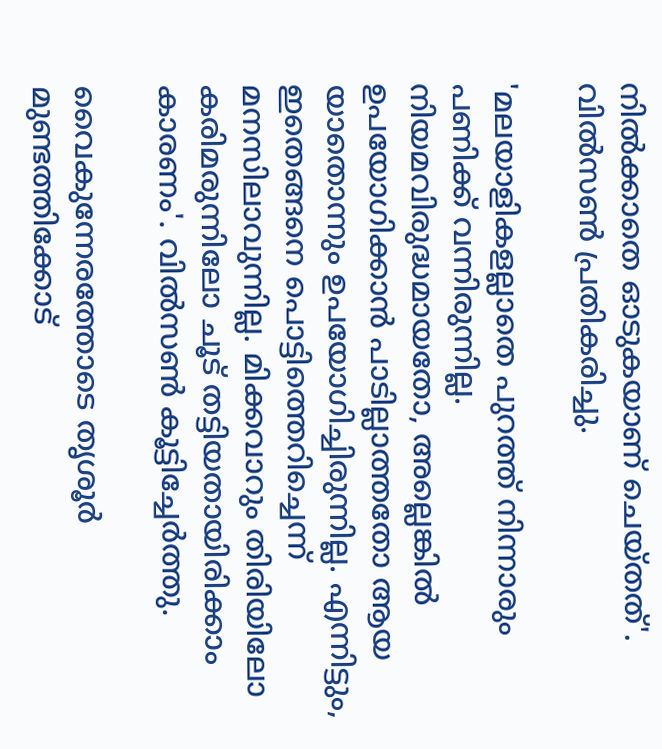നില്‍ക്കാതെ ഓടുകയാണ് ചെയ്തത്'. വില്‍സണ്‍ പ്രതികരിച്ചു.

'മലയാളികളല്ലാതെ പുറത്ത് നിന്നാരും പണിക്ക് വന്നിരുന്നില്ല. നിയമവിരുദ്ധമായതോ, അല്ലെങ്കില്‍ ഉപയോഗിക്കാന്‍ പാടില്ലാത്തതോ ആയ യാതൊന്നും ഉപയോഗിച്ചിരുന്നില്ല. എന്നിട്ടും, ഇതെങ്ങനെ പൊട്ടിത്തെറിച്ചെന്ന് മനസിലാവുന്നില്ല. മിക്കവാറും തിരിയിലോ കരിമരുന്നിലോ ചൂട് തട്ടിയതായിരിക്കാം കാരണം'. വില്‍സണ്‍ കൂട്ടിച്ചേര്‍ത്തു.

വൈകുന്നേരത്തോടെ തൃശൂര്‍ മുണ്ടത്തിക്കോട്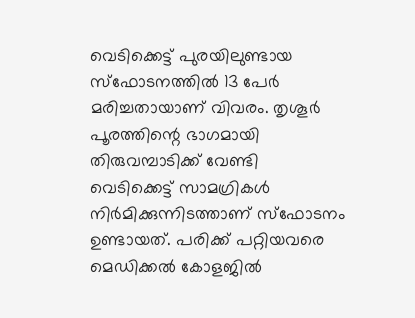വെടിക്കെട്ട് പുരയിലുണ്ടായ സ്‌ഫോടനത്തില്‍ 13 പേർ മരിച്ചതായാണ് വിവരം. തൃശൂര്‍ പൂരത്തിന്റെ ഭാഗമായി തിരുവമ്പാടിക്ക് വേണ്ടി വെടിക്കെട്ട് സാമഗ്രികള്‍ നിര്‍മിക്കുന്നിടത്താണ് സ്‌ഫോടനം ഉണ്ടായത്. പരിക്ക് പറ്റിയവരെ മെഡിക്കല്‍ കോളജില്‍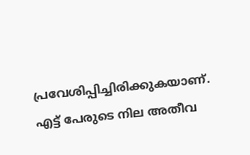പ്രവേശിപ്പിച്ചിരിക്കുകയാണ്. എട്ട് പേരുടെ നില അതീവ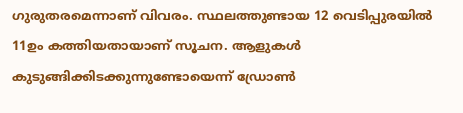ഗുരുതരമെന്നാണ് വിവരം. സ്ഥലത്തുണ്ടായ 12 വെടിപ്പുരയില്‍ 11ഉം കത്തിയതായാണ് സൂചന. ആളുകള്‍ കുടുങ്ങിക്കിടക്കുന്നുണ്ടോയെന്ന് ഡ്രോണ്‍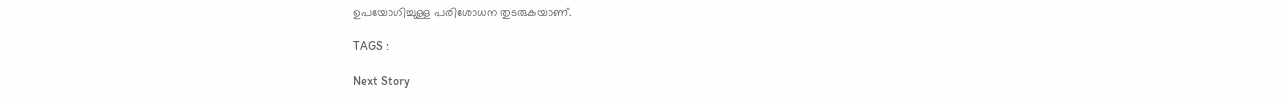ഉപയോഗിച്ചുള്ള പരിശോധന തുടരുകയാണ്.

TAGS :

Next Story